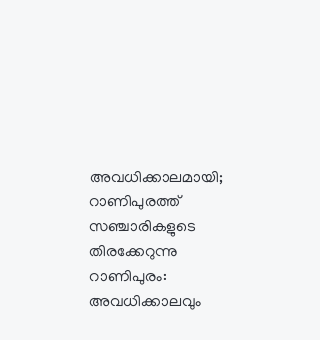അവധിക്കാലമായി; റാണിപുരത്ത് സഞ്ചാരികളുടെ തിരക്കേറുന്നു
റാണിപുരം: അവധിക്കാലവും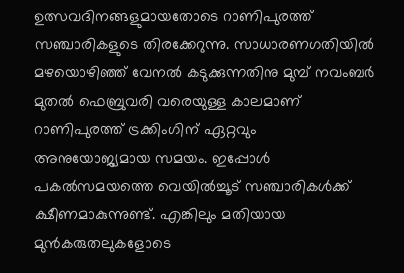ഉത്സവദിനങ്ങളുമായതോടെ റാണിപുരത്ത് സഞ്ചാരികളുടെ തിരക്കേറുന്നു. സാധാരണഗതിയിൽ മഴയൊഴിഞ്ഞ് വേനൽ കടുക്കുന്നതിനു മുമ്പ് നവംബർ മുതൽ ഫെബ്രുവരി വരെയുള്ള കാലമാണ് റാണിപുരത്ത് ട്രക്കിംഗിന് ഏറ്റവും അനുയോജ്യമായ സമയം. ഇപ്പോൾ പകൽസമയത്തെ വെയിൽച്ചൂട് സഞ്ചാരികൾക്ക് ക്ഷീണമാകുന്നുണ്ട്. എങ്കിലും മതിയായ മുൻകരുതലുകളോടെ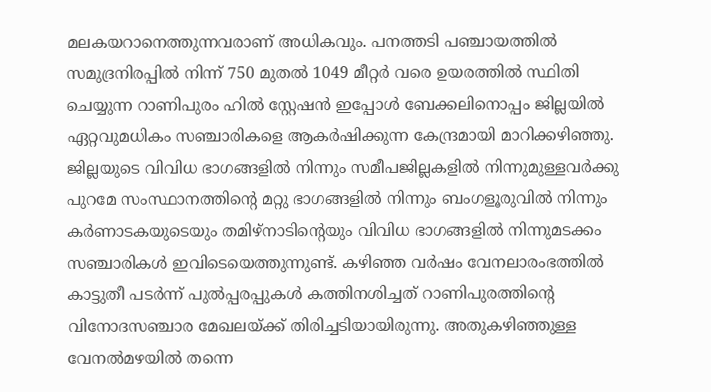മലകയറാനെത്തുന്നവരാണ് അധികവും. പനത്തടി പഞ്ചായത്തിൽ സമുദ്രനിരപ്പിൽ നിന്ന് 750 മുതൽ 1049 മീറ്റർ വരെ ഉയരത്തിൽ സ്ഥിതി ചെയ്യുന്ന റാണിപുരം ഹിൽ സ്റ്റേഷൻ ഇപ്പോൾ ബേക്കലിനൊപ്പം ജില്ലയിൽ ഏറ്റവുമധികം സഞ്ചാരികളെ ആകർഷിക്കുന്ന കേന്ദ്രമായി മാറിക്കഴിഞ്ഞു. ജില്ലയുടെ വിവിധ ഭാഗങ്ങളിൽ നിന്നും സമീപജില്ലകളിൽ നിന്നുമുള്ളവർക്കു പുറമേ സംസ്ഥാനത്തിന്റെ മറ്റു ഭാഗങ്ങളിൽ നിന്നും ബംഗളൂരുവിൽ നിന്നും കർണാടകയുടെയും തമിഴ്നാടിന്റെയും വിവിധ ഭാഗങ്ങളിൽ നിന്നുമടക്കം സഞ്ചാരികൾ ഇവിടെയെത്തുന്നുണ്ട്. കഴിഞ്ഞ വർഷം വേനലാരംഭത്തിൽ കാട്ടുതീ പടർന്ന് പുൽപ്പരപ്പുകൾ കത്തിനശിച്ചത് റാണിപുരത്തിന്റെ വിനോദസഞ്ചാര മേഖലയ്ക്ക് തിരിച്ചടിയായിരുന്നു. അതുകഴിഞ്ഞുള്ള വേനൽമഴയിൽ തന്നെ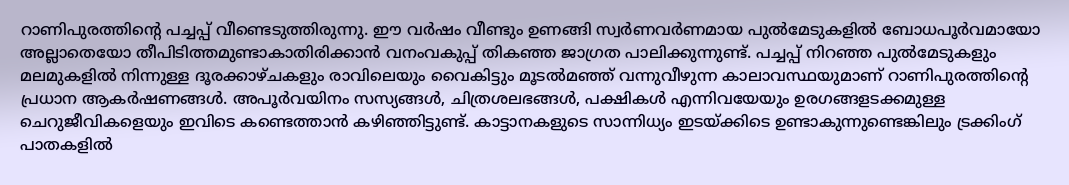റാണിപുരത്തിന്റെ പച്ചപ്പ് വീണ്ടെടുത്തിരുന്നു. ഈ വർഷം വീണ്ടും ഉണങ്ങി സ്വർണവർണമായ പുൽമേടുകളിൽ ബോധപൂർവമായോ അല്ലാതെയോ തീപിടിത്തമുണ്ടാകാതിരിക്കാൻ വനംവകുപ്പ് തികഞ്ഞ ജാഗ്രത പാലിക്കുന്നുണ്ട്. പച്ചപ്പ് നിറഞ്ഞ പുൽമേടുകളും മലമുകളിൽ നിന്നുള്ള ദൂരക്കാഴ്ചകളും രാവിലെയും വൈകിട്ടും മൂടൽമഞ്ഞ് വന്നുവീഴുന്ന കാലാവസ്ഥയുമാണ് റാണിപുരത്തിന്റെ പ്രധാന ആകർഷണങ്ങൾ. അപൂർവയിനം സസ്യങ്ങൾ, ചിത്രശലഭങ്ങൾ, പക്ഷികൾ എന്നിവയേയും ഉരഗങ്ങളടക്കമുള്ള ചെറുജീവികളെയും ഇവിടെ കണ്ടെത്താൻ കഴിഞ്ഞിട്ടുണ്ട്. കാട്ടാനകളുടെ സാന്നിധ്യം ഇടയ്ക്കിടെ ഉണ്ടാകുന്നുണ്ടെങ്കിലും ട്രക്കിംഗ് പാതകളിൽ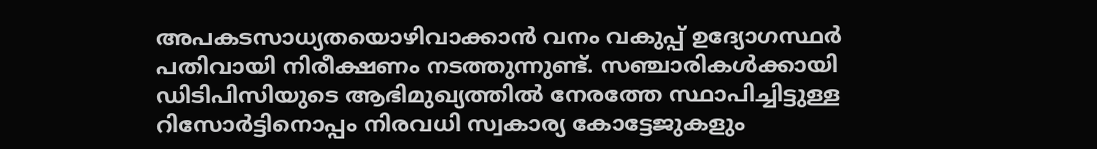അപകടസാധ്യതയൊഴിവാക്കാൻ വനം വകുപ്പ് ഉദ്യോഗസ്ഥർ പതിവായി നിരീക്ഷണം നടത്തുന്നുണ്ട്. സഞ്ചാരികൾക്കായി ഡിടിപിസിയുടെ ആഭിമുഖ്യത്തിൽ നേരത്തേ സ്ഥാപിച്ചിട്ടുള്ള റിസോർട്ടിനൊപ്പം നിരവധി സ്വകാര്യ കോട്ടേജുകളും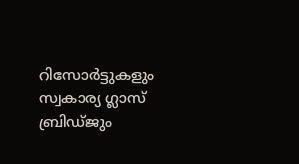റിസോർട്ടുകളും സ്വകാര്യ ഗ്ലാസ് ബ്രിഡ്ജും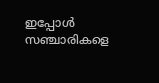ഇപ്പോൾ സഞ്ചാരികളെ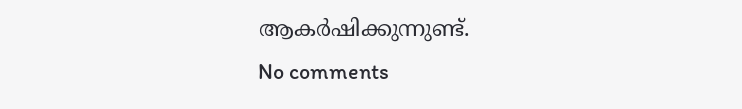ആകർഷിക്കുന്നുണ്ട്.
No comments